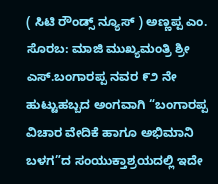( ಸಿಟಿ ರೌಂಡ್ಸ್ ನ್ಯೂಸ್ ) ಅಣ್ಣಪ್ಪ ಎಂ.
ಸೊರಬ: ಮಾಜಿ ಮುಖ್ಯಮಂತ್ರಿ ಶ್ರೀ ಎಸ್.ಬಂಗಾರಪ್ಪ ನವರ ೯೨ ನೇ ಹುಟ್ಟುಹಬ್ಬದ ಅಂಗವಾಗಿ “ಬಂಗಾರಪ್ಪ ವಿಚಾರ ವೇದಿಕೆ ಹಾಗೂ ಅಭಿಮಾನಿ ಬಳಗ”ದ ಸಂಯುಕ್ತಾಶ್ರಯದಲ್ಲಿ ಇದೇ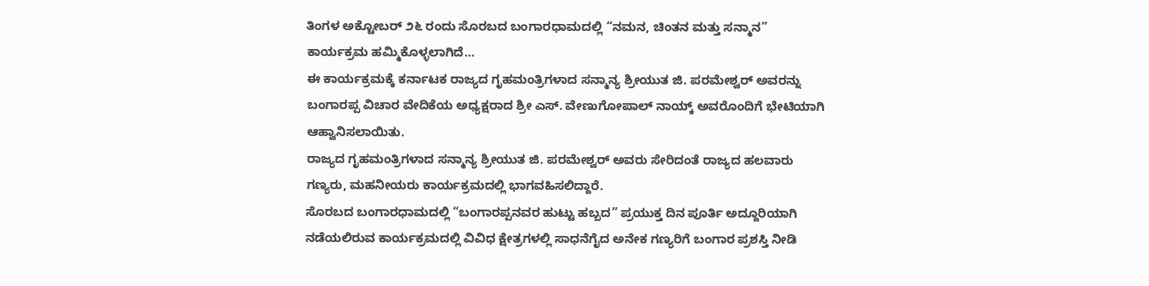ತಿಂಗಳ ಅಕ್ಟೋಬರ್ ೨೬ ರಂದು ಸೊರಬದ ಬಂಗಾರಧಾಮದಲ್ಲಿ “ನಮನ, ಚಿಂತನ ಮತ್ತು ಸನ್ಮಾನ” ಕಾರ್ಯಕ್ರಮ ಹಮ್ಮಿಕೊಳ್ಳಲಾಗಿದೆ…
ಈ ಕಾರ್ಯಕ್ರಮಕ್ಕೆ ಕರ್ನಾಟಕ ರಾಜ್ಯದ ಗೃಹಮಂತ್ರಿಗಳಾದ ಸನ್ಮಾನ್ಯ ಶ್ರೀಯುತ ಜಿ. ಪರಮೇಶ್ವರ್ ಅವರನ್ನು ಬಂಗಾರಪ್ಪ ವಿಚಾರ ವೇದಿಕೆಯ ಅಧ್ಯಕ್ಷರಾದ ಶ್ರೀ ಎಸ್. ವೇಣುಗೋಪಾಲ್ ನಾಯ್ಕ್ ಅವರೊಂದಿಗೆ ಭೇಟಿಯಾಗಿ ಆಹ್ವಾನಿಸಲಾಯಿತು.
ರಾಜ್ಯದ ಗೃಹಮಂತ್ರಿಗಳಾದ ಸನ್ಮಾನ್ಯ ಶ್ರೀಯುತ ಜಿ. ಪರಮೇಶ್ವರ್ ಅವರು ಸೇರಿದಂತೆ ರಾಜ್ಯದ ಹಲವಾರು ಗಣ್ಯರು, ಮಹನೀಯರು ಕಾರ್ಯಕ್ರಮದಲ್ಲಿ ಭಾಗವಹಿಸಲಿದ್ದಾರೆ.
ಸೊರಬದ ಬಂಗಾರಧಾಮದಲ್ಲಿ “ಬಂಗಾರಪ್ಪನವರ ಹುಟ್ಟು ಹಬ್ಬದ” ಪ್ರಯುಕ್ತ ದಿನ ಪೂರ್ತಿ ಅದ್ದೂರಿಯಾಗಿ ನಡೆಯಲಿರುವ ಕಾರ್ಯಕ್ರಮದಲ್ಲಿ ವಿವಿಧ ಕ್ಷೇತ್ರಗಳಲ್ಲಿ ಸಾಧನೆಗೈದ ಅನೇಕ ಗಣ್ಯರಿಗೆ ಬಂಗಾರ ಪ್ರಶಸ್ತಿ ನೀಡಿ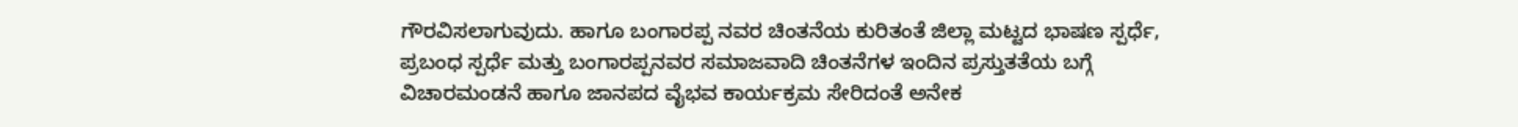ಗೌರವಿಸಲಾಗುವುದು. ಹಾಗೂ ಬಂಗಾರಪ್ಪ ನವರ ಚಿಂತನೆಯ ಕುರಿತಂತೆ ಜಿಲ್ಲಾ ಮಟ್ಟದ ಭಾಷಣ ಸ್ಪರ್ಧೆ, ಪ್ರಬಂಧ ಸ್ಪರ್ಧೆ ಮತ್ತು ಬಂಗಾರಪ್ಪನವರ ಸಮಾಜವಾದಿ ಚಿಂತನೆಗಳ ಇಂದಿನ ಪ್ರಸ್ತುತತೆಯ ಬಗ್ಗೆ ವಿಚಾರಮಂಡನೆ ಹಾಗೂ ಜಾನಪದ ವೈಭವ ಕಾರ್ಯಕ್ರಮ ಸೇರಿದಂತೆ ಅನೇಕ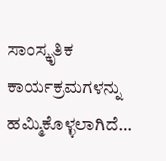ಸಾಂಸ್ಕೃತಿಕ ಕಾರ್ಯಕ್ರಮಗಳನ್ನು ಹಮ್ಮಿಕೊಳ್ಳಲಾಗಿದೆ…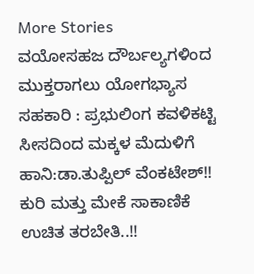More Stories
ವಯೋಸಹಜ ದೌರ್ಬಲ್ಯಗಳಿಂದ ಮುಕ್ತರಾಗಲು ಯೋಗಭ್ಯಾಸ ಸಹಕಾರಿ : ಪ್ರಭುಲಿಂಗ ಕವಳಿಕಟ್ಟಿ
ಸೀಸದಿಂದ ಮಕ್ಕಳ ಮೆದುಳಿಗೆ ಹಾನಿ:ಡಾ.ತುಪ್ಪಿಲ್ ವೆಂಕಟೇಶ್!! ಕುರಿ ಮತ್ತು ಮೇಕೆ ಸಾಕಾಣಿಕೆ ಉಚಿತ ತರಬೇತಿ..!!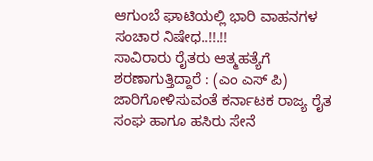ಆಗುಂಬೆ ಘಾಟಿಯಲ್ಲಿ ಭಾರಿ ವಾಹನಗಳ ಸಂಚಾರ ನಿಷೇಧ..!!.!!
ಸಾವಿರಾರು ರೈತರು ಆತ್ಮಹತ್ಯೆಗೆ ಶರಣಾಗುತ್ತಿದ್ದಾರೆ : (ಎಂ ಎಸ್ ಪಿ) ಜಾರಿಗೋಳಿಸುವಂತೆ ಕರ್ನಾಟಕ ರಾಜ್ಯ ರೈತ ಸಂಘ ಹಾಗೂ ಹಸಿರು ಸೇನೆ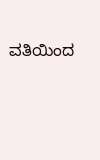ವತಿಯಿಂದ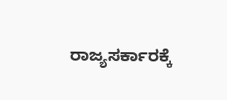ರಾಜ್ಯಸರ್ಕಾರಕ್ಕೆ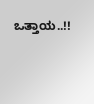ಒತ್ತಾಯ..!!